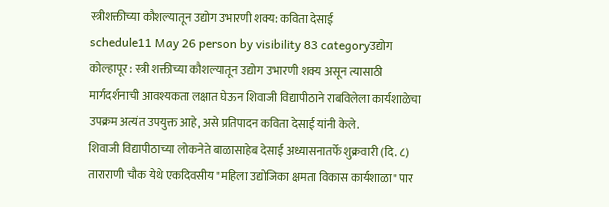स्त्रीशक्तीच्या कौशल्यातून उद्योग उभारणी शक्य: कविता देसाई
schedule11 May 26 person by visibility 83 categoryउद्योग
कोल्हापूर : स्त्री शक्तीच्या कौशल्यातून उद्योग उभारणी शक्य असून त्यासाठी मार्गदर्शनाची आवश्यकता लक्षात घेऊन शिवाजी विद्यापीठाने राबविलेला कार्यशाळेचा उपक्रम अत्यंत उपयुक्त आहे, असे प्रतिपादन कविता देसाई यांनी केले.
शिवाजी विद्यापीठाच्या लोकनेते बाळासाहेब देसाई अध्यासनातर्फे शुक्रवारी (दि. ८) ताराराणी चौक येथे एकदिवसीय "महिला उद्योजिका क्षमता विकास कार्यशाळा" पार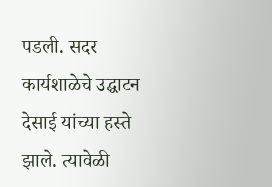पडली. सदर कार्यशाळेचे उद्घाटन देसाई यांच्या हस्ते झाले. त्यावेळी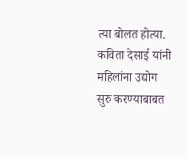त्या बोलत होत्या.
कविता देसाई यांनी महिलांना उद्योग सुरु करण्याबाबत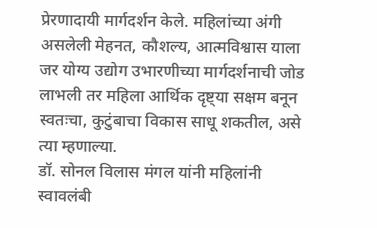प्रेरणादायी मार्गदर्शन केले. महिलांच्या अंगी असलेली मेहनत, कौशल्य, आत्मविश्वास याला जर योग्य उद्योग उभारणीच्या मार्गदर्शनाची जोड लाभली तर महिला आर्थिक दृष्ट्या सक्षम बनून स्वतःचा, कुटुंबाचा विकास साधू शकतील, असे त्या म्हणाल्या.
डॉ. सोनल विलास मंगल यांनी महिलांनी स्वावलंबी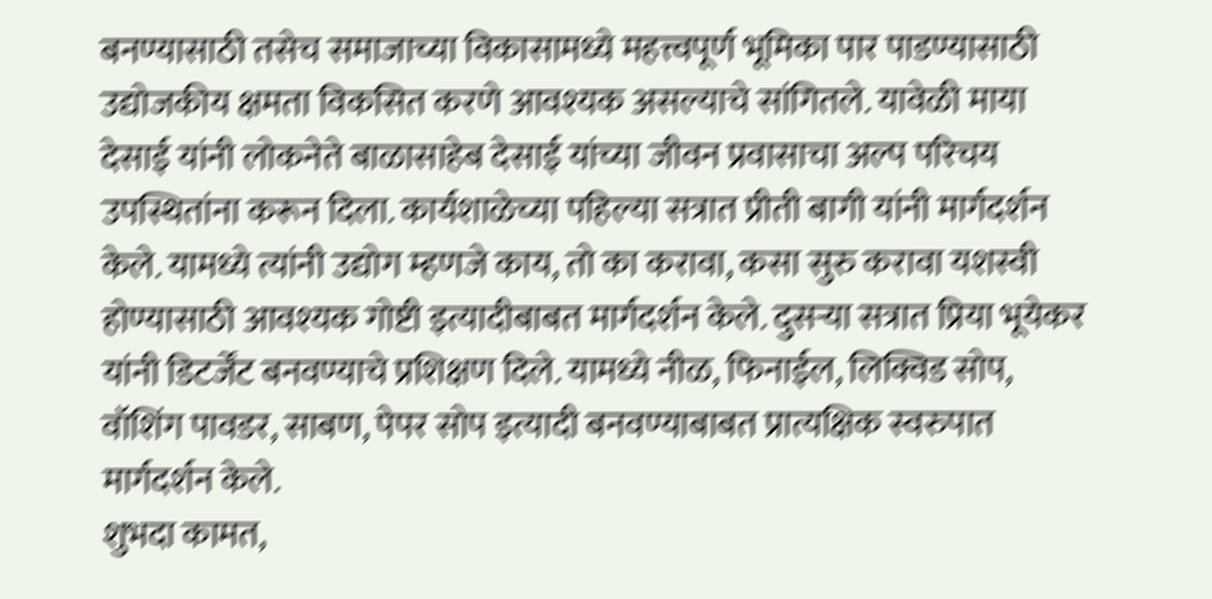बनण्यासाठी तसेच समाजाच्या विकासामध्ये महत्त्वपूर्ण भूमिका पार पाडण्यासाठी उद्योजकीय क्षमता विकसित करणे आवश्यक असल्याचे सांगितले. यावेळी माया देसाई यांनी लोकनेते बाळासाहेब देसाई यांच्या जीवन प्रवासाचा अल्प परिचय उपस्थितांना करून दिला. कार्यशाळेच्या पहिल्या सत्रात प्रीती बागी यांनी मार्गदर्शन केले. यामध्ये त्यांनी उद्योग म्हणजे काय, तो का करावा, कसा सुरु करावा यशस्वी होण्यासाठी आवश्यक गोष्टी इत्यादीबाबत मार्गदर्शन केले. दुसऱ्या सत्रात प्रिया भूयेकर यांनी डिटर्जेंट बनवण्याचे प्रशिक्षण दिले. यामध्ये नीळ, फिनाईल, लिक्विड सोप, वॉशिंग पावडर, साबण, पेपर सोप इत्यादी बनवण्याबाबत प्रात्यक्षिक स्वरुपात मार्गदर्शन केले.
शुभदा कामत,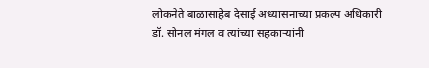लोकनेते बाळासाहेब देसाई अध्यासनाच्या प्रकल्प अधिकारी डॉ. सोनल मंगल व त्यांच्या सहकाऱ्यांनी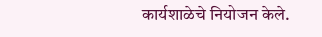कार्यशाळेचे नियोजन केले.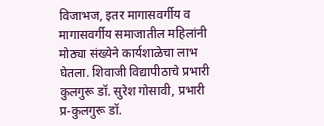विजाभज, इतर मागासवर्गीय व मागासवर्गीय समाजातील महिलांनी मोठ्या संख्येने कार्यशाळेचा लाभ घेतला. शिवाजी विद्यापीठाचे प्रभारी कुलगुरू डॉ. सुरेश गोसावी, प्रभारी प्र-कुलगुरू डॉ.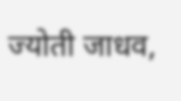ज्योती जाधव,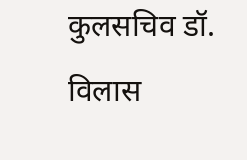कुलसचिव डॉ. विलास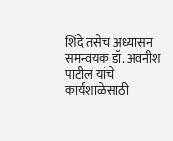शिंदे तसेच अध्यासन समन्वयक डॉ. अवनीश पाटील यांचे कार्यशाळेसाठी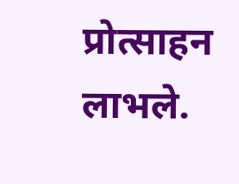प्रोत्साहन लाभले.